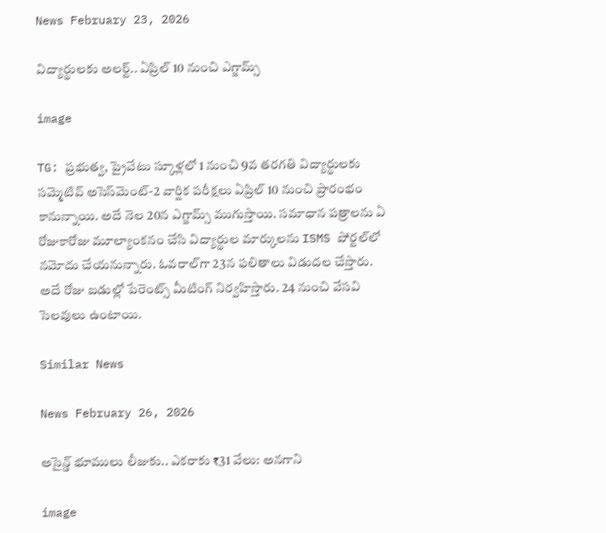News February 23, 2026

విద్యార్థులకు అలర్ట్.. ఏప్రిల్ 10 నుంచి ఎగ్జామ్స్

image

TG: ప్రభుత్వ, ప్రైవేటు స్కూళ్లలో 1 నుంచి 9వ తరగతి విద్యార్థులకు సమ్మెటివ్ అసెస్‌మెంట్-2 వార్షిక పరీక్షలు ఏప్రిల్ 10 నుంచి ప్రారంభం కానున్నాయి. అదే నెల 20న ఎగ్జామ్స్ ముగుస్తాయి. సమాధాన పత్రాలను ఏ రోజుకారోజు మూల్యాంకనం చేసి విద్యార్థుల మార్కులను ISMS పోర్టల్‌లో నమోదు చేయనున్నారు. ఓవరాల్‌గా 23న ఫలితాలు విడుదల చేస్తారు. అదే రోజు బడుల్లో పేరెంట్స్ మీటింగ్ నిర్వహిస్తారు. 24 నుంచి వేసవి సెలవులు ఉంటాయి.

Similar News

News February 26, 2026

అసైన్డ్ భూములు లీజుకు.. ఎకరాకు ₹31 వేలు: అనగాని

image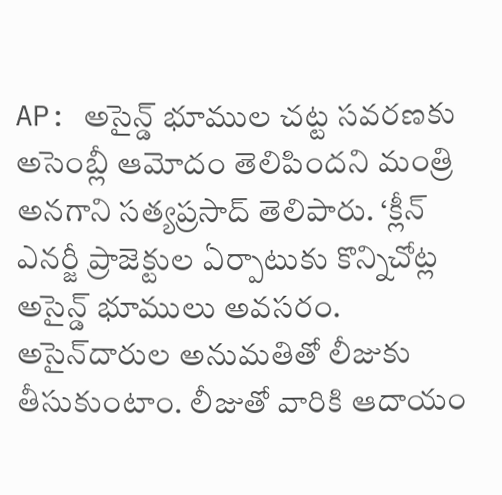AP: అసైన్డ్ భూముల చట్ట సవరణకు అసెంబ్లీ ఆమోదం తెలిపిందని మంత్రి అనగాని సత్యప్రసాద్ తెలిపారు. ‘క్లీన్ ఎనర్జీ ప్రాజెక్టుల ఏర్పాటుకు కొన్నిచోట్ల అసైన్డ్ భూములు అవసరం. అసైన్‌దారుల అనుమతితో లీజుకు తీసుకుంటాం. లీజుతో వారికి ఆదాయం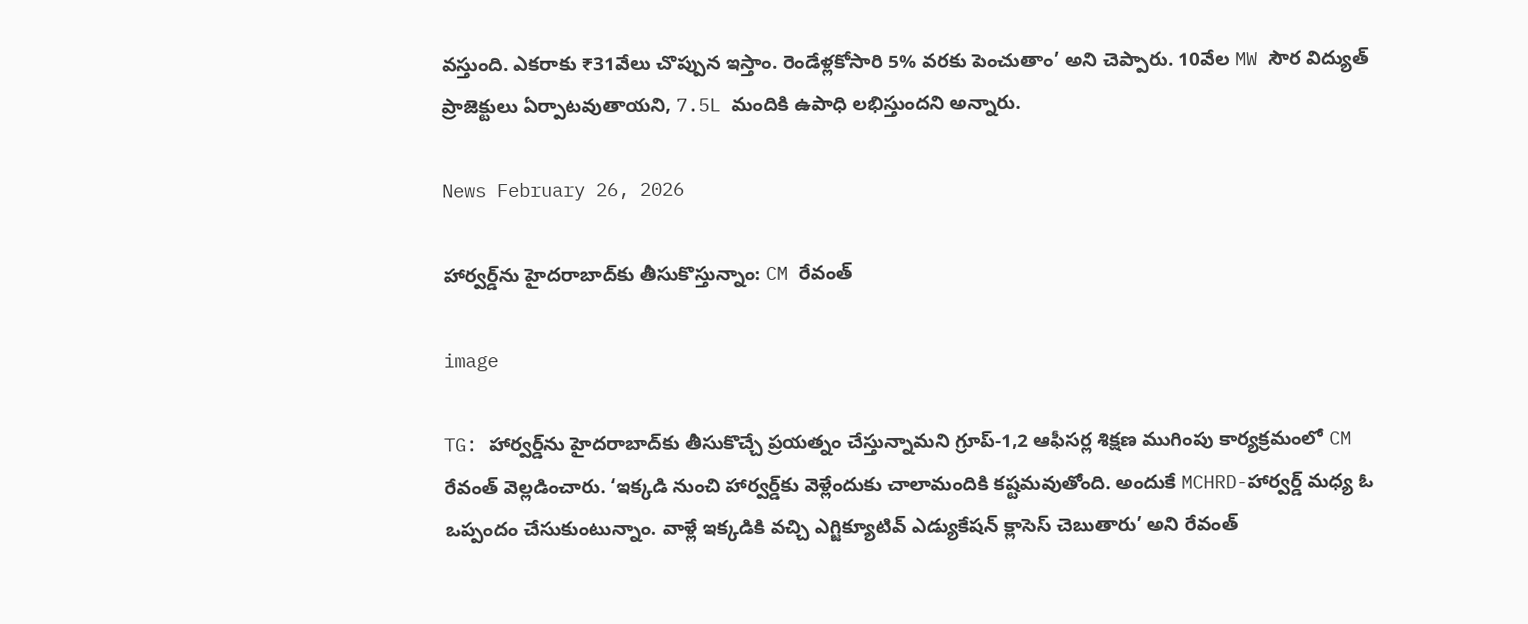వస్తుంది. ఎకరాకు ₹31వేలు చొప్పున ఇస్తాం. రెండేళ్లకోసారి 5% వరకు పెంచుతాం’ అని చెప్పారు. 10వేల MW సౌర విద్యుత్ ప్రాజెక్టులు ఏర్పాటవుతాయని, 7.5L మందికి ఉపాధి లభిస్తుందని అన్నారు.

News February 26, 2026

హార్వర్డ్‌ను హైదరాబాద్‌కు తీసుకొస్తున్నాం: CM రేవంత్

image

TG: హార్వర్డ్‌ను హైదరాబాద్‌కు తీసుకొచ్చే ప్రయత్నం చేస్తున్నామని గ్రూప్-1,2 ఆఫీసర్ల శిక్షణ ముగింపు కార్యక్రమంలో CM రేవంత్ వెల్లడించారు. ‘ఇక్కడి నుంచి హార్వర్డ్‌కు వెళ్లేందుకు చాలామందికి కష్టమవుతోంది. అందుకే MCHRD-హార్వర్డ్ మధ్య ఓ ఒప్పందం చేసుకుంటున్నాం. వాళ్లే ఇక్కడికి వచ్చి ఎగ్జిక్యూటివ్ ఎడ్యుకేషన్ క్లాసెస్ చెబుతారు’ అని రేవంత్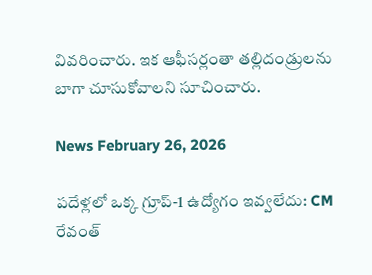వివరించారు. ఇక ఆఫీసర్లంతా తల్లిదండ్రులను బాగా చూసుకోవాలని సూచించారు.

News February 26, 2026

పదేళ్లలో ఒక్క గ్రూప్-1 ఉద్యోగం ఇవ్వలేదు: CM రేవంత్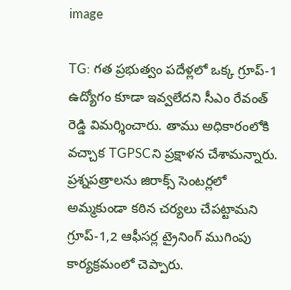image

TG: గత ప్రభుత్వం పదేళ్లలో ఒక్క గ్రూప్-1 ఉద్యోగం కూడా ఇవ్వలేదని సీఎం రేవంత్ రెడ్డి విమర్శించారు. తాము అధికారంలోకి వచ్చాక TGPSCని ప్రక్షాళన చేశామన్నారు. ప్రశ్నపత్రాలను జిరాక్స్ సెంటర్లలో అమ్మకుండా కఠిన చర్యలు చేపట్టామని గ్రూప్-1,2 ఆఫీసర్ల ట్రైనింగ్ ముగింపు కార్యక్రమంలో చెప్పారు.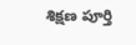శిక్షణ పూర్తి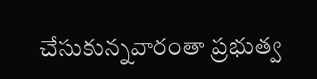చేసుకున్నవారంతా ప్రభుత్వ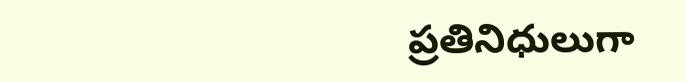ప్రతినిధులుగా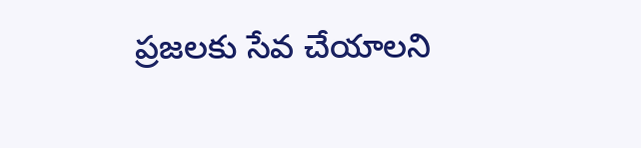ప్రజలకు సేవ చేయాలని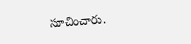సూచించారు.